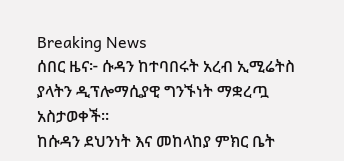Breaking News
ሰበር ዜና፦ ሱዳን ከተባበሩት አረብ ኢሚሬትስ ያላትን ዲፕሎማሲያዊ ግንኙነት ማቋረጧ አስታወቀች።
ከሱዳን ደህንነት እና መከላከያ ምክር ቤት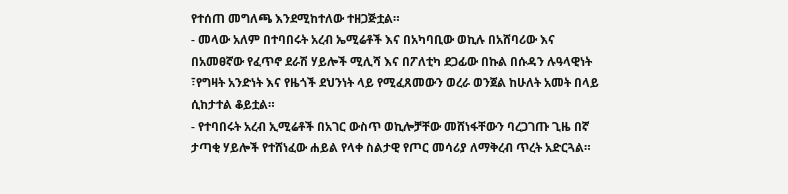የተሰጠ መግለጫ እንደሚከተለው ተዘጋጅቷል።
- መላው አለም በተባበሩት አረብ ኤሚሬቶች እና በአካባቢው ወኪሉ በአሸባሪው እና በአመፀኛው የፈጥኖ ደራሽ ሃይሎች ሚሊሻ እና በፖለቲካ ደጋፊው በኩል በሱዳን ሉዓላዊነት ፣የግዛት አንድነት እና የዜጎች ደህንነት ላይ የሚፈጸመውን ወረራ ወንጀል ከሁለት አመት በላይ ሲከታተል ቆይቷል።
- የተባበሩት አረብ ኢሚሬቶች በአገር ውስጥ ወኪሎቻቸው መሸነፋቸውን ባረጋገጡ ጊዜ በኛ ታጣቂ ሃይሎች የተሸነፈው ሐይል የላቀ ስልታዊ የጦር መሳሪያ ለማቅረብ ጥረት አድርጓል።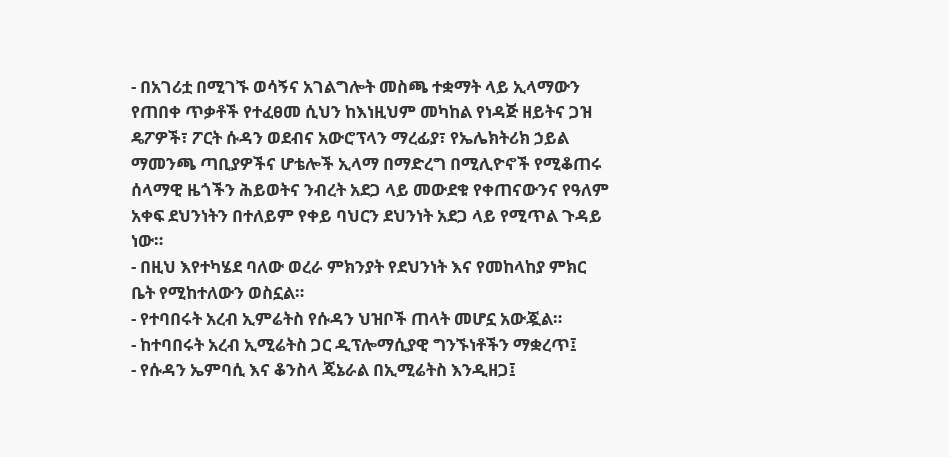- በአገሪቷ በሚገኙ ወሳኝና አገልግሎት መስጫ ተቋማት ላይ ኢላማውን የጠበቀ ጥቃቶች የተፈፀመ ሲህን ከእነዚህም መካከል የነዳጅ ዘይትና ጋዝ ዴፖዎች፣ ፖርት ሱዳን ወደብና አውሮፕላን ማረፊያ፣ የኤሌክትሪክ ኃይል ማመንጫ ጣቢያዎችና ሆቴሎች ኢላማ በማድረግ በሚሊዮኖች የሚቆጠሩ ሰላማዊ ዜጎችን ሕይወትና ንብረት አደጋ ላይ መውደቁ የቀጠናውንና የዓለም አቀፍ ደህንነትን በተለይም የቀይ ባህርን ደህንነት አደጋ ላይ የሚጥል ጉዳይ ነው።
- በዚህ እየተካሄደ ባለው ወረራ ምክንያት የደህንነት እና የመከላከያ ምክር ቤት የሚከተለውን ወስኗል።
- የተባበሩት አረብ ኢምሬትስ የሱዳን ህዝቦች ጠላት መሆኗ አውጇል።
- ከተባበሩት አረብ ኢሚሬትስ ጋር ዲፕሎማሲያዊ ግንኙነቶችን ማቋረጥ፤
- የሱዳን ኤምባሲ እና ቆንስላ ጄኔራል በኢሚሬትስ እንዲዘጋ፤